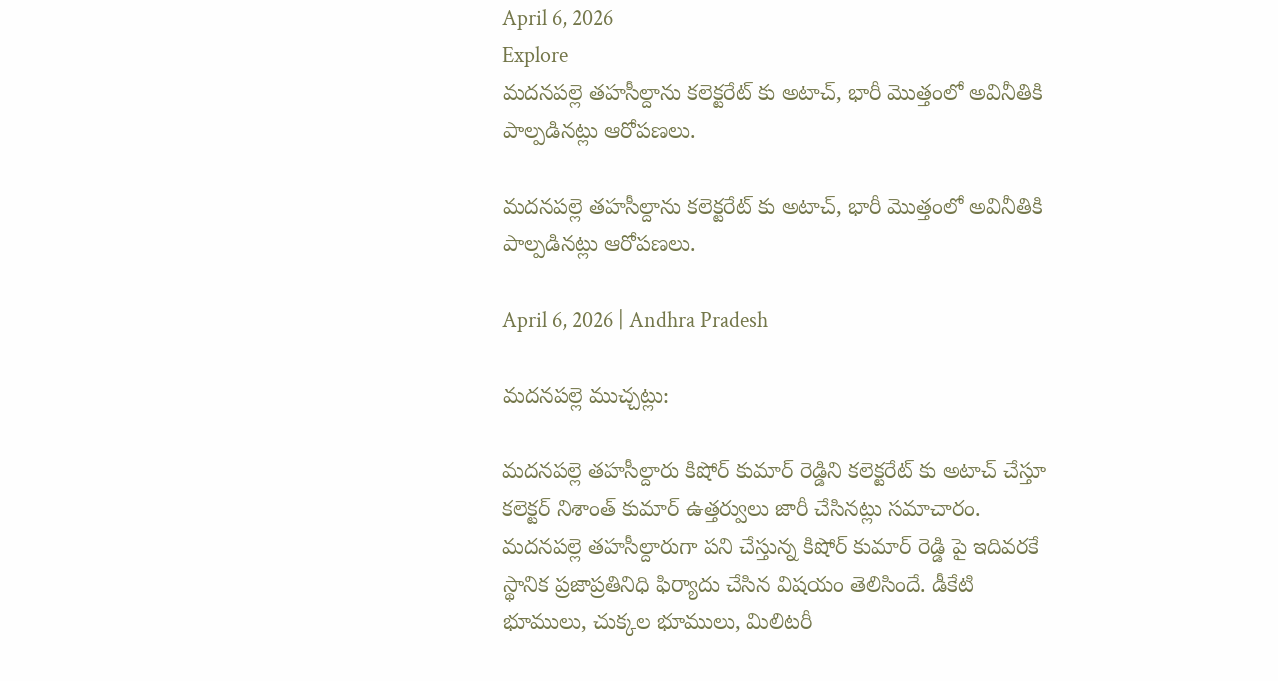April 6, 2026
Explore
మదనపల్లె తహసీల్దాను కలెక్టరేట్ కు అటాచ్, భారీ మొత్తంలో అవినీతికి పాల్పడినట్లు ఆరోపణలు.

మదనపల్లె తహసీల్దాను కలెక్టరేట్ కు అటాచ్, భారీ మొత్తంలో అవినీతికి పాల్పడినట్లు ఆరోపణలు.

April 6, 2026 | Andhra Pradesh

మదనపల్లె ముచ్చట్లు:

మదనపల్లె తహసీల్దారు కిషోర్ కుమార్ రెడ్డిని కలెక్టరేట్ కు అటాచ్ చేస్తూ కలెక్టర్ నిశాంత్ కుమార్ ఉత్తర్వులు జారీ చేసినట్లు సమాచారం. మదనపల్లె తహసీల్దారుగా పని చేస్తున్న కిషోర్ కుమార్ రెడ్డి పై ఇదివరకే స్థానిక ప్రజాప్రతినిధి ఫిర్యాదు చేసిన విషయం తెలిసిందే. డీకేటి భూములు, చుక్కల భూములు, మిలిటరీ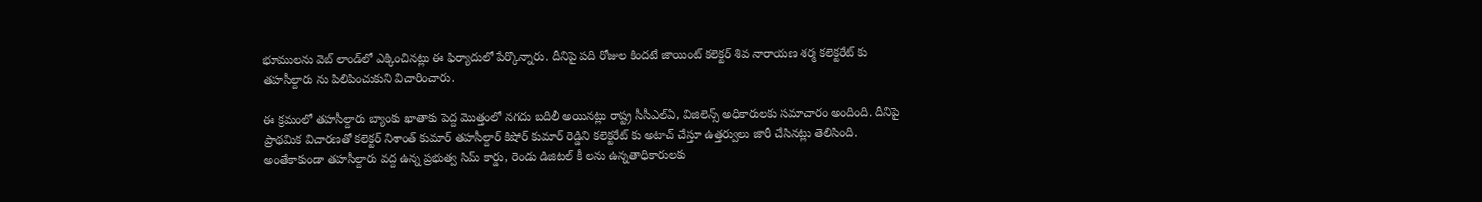భూములను వెబ్ లాండ్‌లో ఎక్కించినట్లు ఈ ఫిర్యాదులో పేర్కొన్నారు. దీనిపై పది రోజుల కిందటే జాయింట్ కలెక్టర్ శివ నారాయణ శర్మ కలెక్టరేట్ కు తహసీల్దారు ను పిలిపించుకుని విచారించారు.

ఈ క్రమంలో తహసీల్దారు బ్యాంకు ఖాతాకు పెద్ద మొత్తంలో నగదు బదిలీ అయినట్లు రాష్ట్ర సీసీఎల్ఏ, విజిలెన్స్ అధికారులకు సమాచారం అందింది. దీనిపై ప్రాథమిక విచారణతో కలెక్టర్ నిశాంత్ కుమార్ తహసీల్దార్ కిషోర్ కుమార్ రెడ్డిని కలెక్టరేట్ కు అటాచ్ చేస్తూ ఉత్తర్వులు జారీ చేసినట్లు తెలిసింది. అంతేకాకుండా తహసీల్దారు వద్ద ఉన్న ప్రభుత్వ సిమ్ కార్డు, రెండు డిజిటల్ కీ లను ఉన్నతాధికారులకు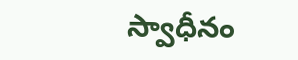స్వాధీనం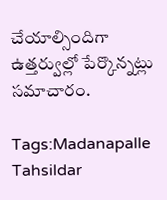చేయాల్సిందిగా ఉత్తర్వుల్లో పేర్కొన్నట్లు సమాచారం.

Tags:Madanapalle Tahsildar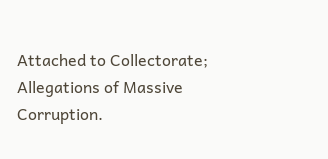Attached to Collectorate; Allegations of Massive Corruption.